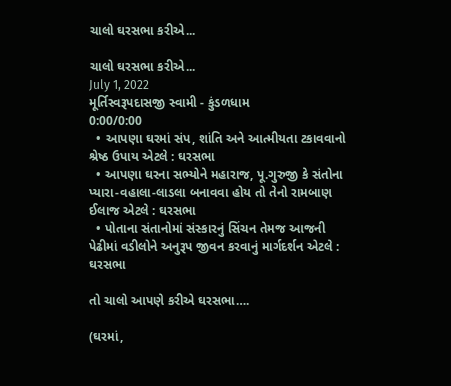ચાલો ઘરસભા કરીએ...

ચાલો ઘરસભા કરીએ...
July 1, 2022
મૂર્તિસ્વરૂપદાસજી સ્વામી - કુંડળધામ
0:00/0:00
  • આપણા ઘરમાં સંપ, શાંતિ અને આત્મીયતા ટકાવવાનો શ્રેષ્ઠ ઉપાય એટલે : ઘરસભા
  • આપણા ઘરના સભ્યોને મહારાજ, પૂ.ગુરુજી કે સંતોના પ્યારા-વહાલા-લાડલા બનાવવા હોય તો તેનો રામબાણ ઈલાજ એટલે : ઘરસભા
  • પોતાના સંતાનોમાં સંસ્કારનું સિંચન તેમજ આજની પેઢીમાં વડીલોને અનુરૂપ જીવન કરવાનું માર્ગદર્શન એટલે : ઘરસભા

તો ચાલો આપણે કરીએ ઘરસભા….

(ઘરમાં,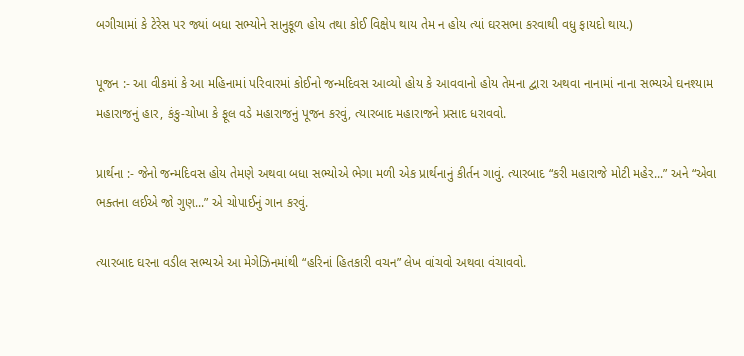બગીચામાં કે ટેરેસ પર જ્યાં બધા સભ્યોને સાનુકૂળ હોય તથા કોઈ વિક્ષેપ થાય તેમ ન હોય ત્યાં ઘરસભા કરવાથી વધુ ફાયદો થાય.)

પૂજન :- આ વીકમાં કે આ મહિનામાં પરિવારમાં કોઈનો જન્મદિવસ આવ્યો હોય કે આવવાનો હોય તેમના દ્વારા અથવા નાનામાં નાના સભ્યએ ઘનશ્યામ મહારાજનું હાર, કંકુ-ચોખા કે ફૂલ વડે મહારાજનું પૂજન કરવું, ત્યારબાદ મહારાજને પ્રસાદ ધરાવવો.

પ્રાર્થના :- જેનો જન્મદિવસ હોય તેમણે અથવા બધા સભ્યોએ ભેગા મળી એક પ્રાર્થનાનું કીર્તન ગાવું. ત્યારબાદ “કરી મહારાજે મોટી મહેર...” અને “એવા ભક્તના લઈએ જો ગુણ...” એ ચોપાઈનું ગાન કરવું.

ત્યારબાદ ઘરના વડીલ સભ્યએ આ મેગેઝિનમાંથી “હરિનાં હિતકારી વચન” લેખ વાંચવો અથવા વંચાવવો.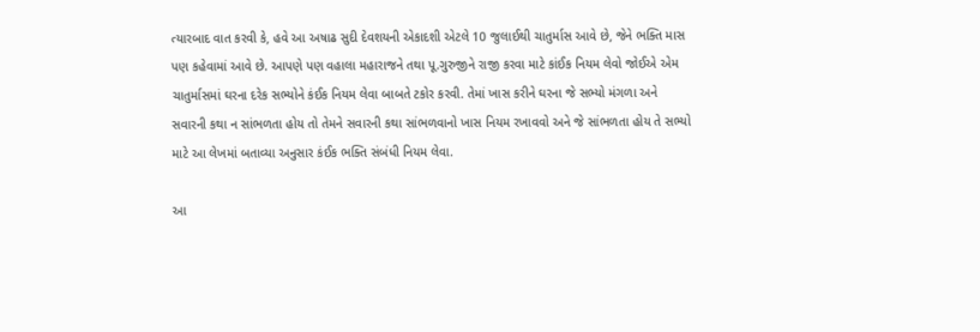ત્યારબાદ વાત કરવી કે, હવે આ અષાઢ સુદી દેવશયની એકાદશી એટલે 10 જુલાઈથી ચાતુર્માસ આવે છે, જેને ભક્તિ માસ પણ કહેવામાં આવે છે. આપણે પણ વહાલા મહારાજને તથા પૂ.ગુરુજીને રાજી કરવા માટે કાંઈક નિયમ લેવો જોઈએ એમ ચાતુર્માસમાં ઘરના દરેક સભ્યોને કંઈક નિયમ લેવા બાબતે ટકોર કરવી. તેમાં ખાસ કરીને ઘરના જે સભ્યો મંગળા અને સવારની કથા ન સાંભળતા હોય તો તેમને સવારની કથા સાંભળવાનો ખાસ નિયમ રખાવવો અને જે સાંભળતા હોય તે સભ્યો માટે આ લેખમાં બતાવ્યા અનુસાર કંઈક ભક્તિ સંબંધી નિયમ લેવા.

આ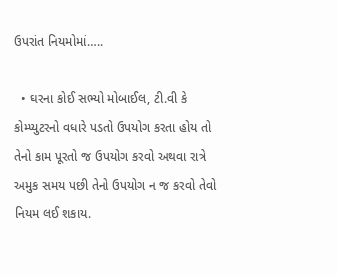ઉપરાંત નિયમોમાં…..

  • ઘરના કોઈ સભ્યો મોબાઈલ, ટી.વી કે કોમ્પ્યુટરનો વધારે પડતો ઉપયોગ કરતા હોય તો તેનો કામ પૂરતો જ ઉપયોગ કરવો અથવા રાત્રે અમુક સમય પછી તેનો ઉપયોગ ન જ કરવો તેવો નિયમ લઈ શકાય.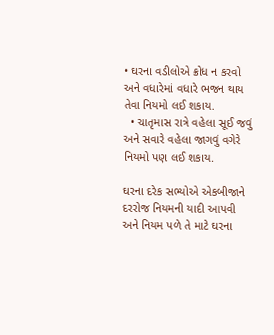• ઘરના વડીલોએ ક્રોધ ન કરવો અને વધારેમાં વધારે ભજન થાય તેવા નિયમો લઈ શકાય.
  • ચાતૃમાસ રાત્રે વહેલા સૂઈ જવું અને સવારે વહેલા જાગવું વગેરે નિયમો પણ લઈ શકાય.

ઘરના દરેક સભ્યોએ એકબીજાને દરરોજ નિયમની યાદી આપવી અને નિયમ પળે તે માટે ઘરના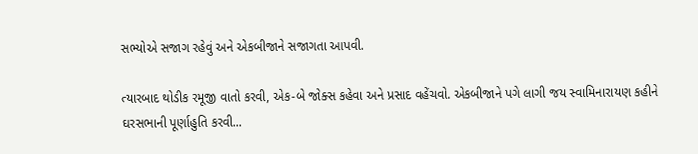સભ્યોએ સજાગ રહેવું અને એકબીજાને સજાગતા આપવી.

ત્યારબાદ થોડીક રમૂજી વાતો કરવી, એક-બે જોક્સ કહેવા અને પ્રસાદ વહેંચવો. એકબીજાને પગે લાગી જય સ્વામિનારાયણ કહીને ઘરસભાની પૂર્ણાહુતિ કરવી...